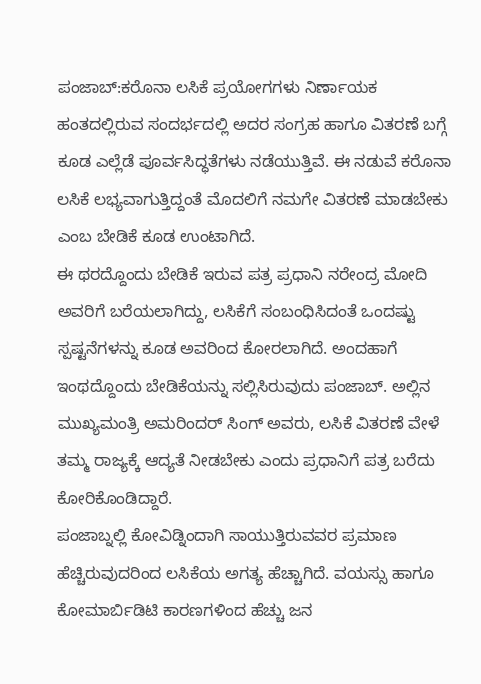ಪಂಜಾಬ್:ಕರೊನಾ ಲಸಿಕೆ ಪ್ರಯೋಗಗಳು ನಿರ್ಣಾಯಕ ಹಂತದಲ್ಲಿರುವ ಸಂದರ್ಭದಲ್ಲಿ ಅದರ ಸಂಗ್ರಹ ಹಾಗೂ ವಿತರಣೆ ಬಗ್ಗೆ ಕೂಡ ಎಲ್ಲೆಡೆ ಪೂರ್ವಸಿದ್ಧತೆಗಳು ನಡೆಯುತ್ತಿವೆ. ಈ ನಡುವೆ ಕರೊನಾ ಲಸಿಕೆ ಲಭ್ಯವಾಗುತ್ತಿದ್ದಂತೆ ಮೊದಲಿಗೆ ನಮಗೇ ವಿತರಣೆ ಮಾಡಬೇಕು ಎಂಬ ಬೇಡಿಕೆ ಕೂಡ ಉಂಟಾಗಿದೆ.
ಈ ಥರದ್ದೊಂದು ಬೇಡಿಕೆ ಇರುವ ಪತ್ರ ಪ್ರಧಾನಿ ನರೇಂದ್ರ ಮೋದಿ ಅವರಿಗೆ ಬರೆಯಲಾಗಿದ್ದು, ಲಸಿಕೆಗೆ ಸಂಬಂಧಿಸಿದಂತೆ ಒಂದಷ್ಟು ಸ್ಪಷ್ಟನೆಗಳನ್ನು ಕೂಡ ಅವರಿಂದ ಕೋರಲಾಗಿದೆ. ಅಂದಹಾಗೆ ಇಂಥದ್ದೊಂದು ಬೇಡಿಕೆಯನ್ನು ಸಲ್ಲಿಸಿರುವುದು ಪಂಜಾಬ್. ಅಲ್ಲಿನ ಮುಖ್ಯಮಂತ್ರಿ ಅಮರಿಂದರ್ ಸಿಂಗ್ ಅವರು, ಲಸಿಕೆ ವಿತರಣೆ ವೇಳೆ ತಮ್ಮ ರಾಜ್ಯಕ್ಕೆ ಆದ್ಯತೆ ನೀಡಬೇಕು ಎಂದು ಪ್ರಧಾನಿಗೆ ಪತ್ರ ಬರೆದು ಕೋರಿಕೊಂಡಿದ್ದಾರೆ.
ಪಂಜಾಬ್ನಲ್ಲಿ ಕೋವಿಡ್ನಿಂದಾಗಿ ಸಾಯುತ್ತಿರುವವರ ಪ್ರಮಾಣ ಹೆಚ್ಚಿರುವುದರಿಂದ ಲಸಿಕೆಯ ಅಗತ್ಯ ಹೆಚ್ಚಾಗಿದೆ. ವಯಸ್ಸು ಹಾಗೂ ಕೋಮಾರ್ಬಿಡಿಟಿ ಕಾರಣಗಳಿಂದ ಹೆಚ್ಚು ಜನ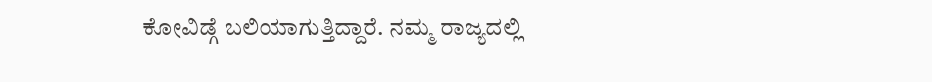ಕೋವಿಡ್ಗೆ ಬಲಿಯಾಗುತ್ತಿದ್ದಾರೆ. ನಮ್ಮ ರಾಜ್ಯದಲ್ಲಿ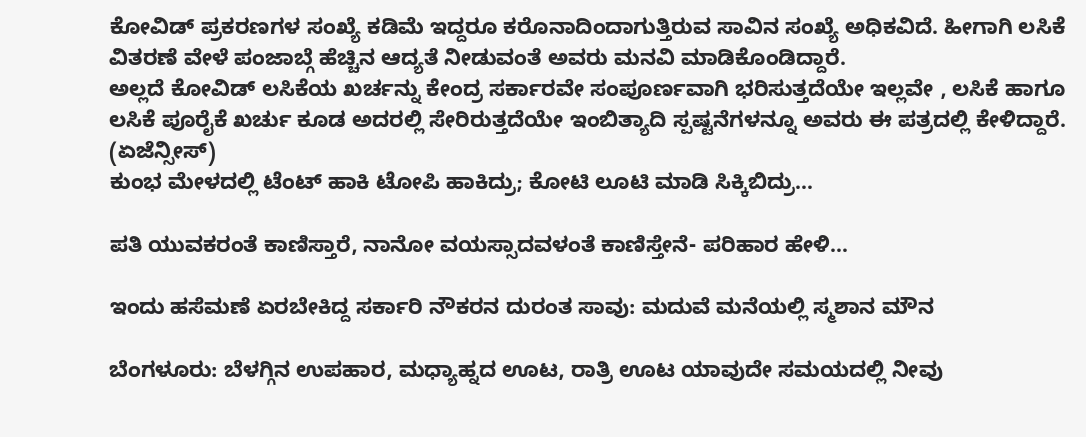ಕೋವಿಡ್ ಪ್ರಕರಣಗಳ ಸಂಖ್ಯೆ ಕಡಿಮೆ ಇದ್ದರೂ ಕರೊನಾದಿಂದಾಗುತ್ತಿರುವ ಸಾವಿನ ಸಂಖ್ಯೆ ಅಧಿಕವಿದೆ. ಹೀಗಾಗಿ ಲಸಿಕೆ ವಿತರಣೆ ವೇಳೆ ಪಂಜಾಬ್ಗೆ ಹೆಚ್ಚಿನ ಆದ್ಯತೆ ನೀಡುವಂತೆ ಅವರು ಮನವಿ ಮಾಡಿಕೊಂಡಿದ್ದಾರೆ.
ಅಲ್ಲದೆ ಕೋವಿಡ್ ಲಸಿಕೆಯ ಖರ್ಚನ್ನು ಕೇಂದ್ರ ಸರ್ಕಾರವೇ ಸಂಪೂರ್ಣವಾಗಿ ಭರಿಸುತ್ತದೆಯೇ ಇಲ್ಲವೇ , ಲಸಿಕೆ ಹಾಗೂ ಲಸಿಕೆ ಪೂರೈಕೆ ಖರ್ಚು ಕೂಡ ಅದರಲ್ಲಿ ಸೇರಿರುತ್ತದೆಯೇ ಇಂಬಿತ್ಯಾದಿ ಸ್ಪಷ್ಟನೆಗಳನ್ನೂ ಅವರು ಈ ಪತ್ರದಲ್ಲಿ ಕೇಳಿದ್ದಾರೆ. (ಏಜೆನ್ಸೀಸ್)
ಕುಂಭ ಮೇಳದಲ್ಲಿ ಟೆಂಟ್ ಹಾಕಿ ಟೋಪಿ ಹಾಕಿದ್ರು; ಕೋಟಿ ಲೂಟಿ ಮಾಡಿ ಸಿಕ್ಕಿಬಿದ್ರು…

ಪತಿ ಯುವಕರಂತೆ ಕಾಣಿಸ್ತಾರೆ, ನಾನೋ ವಯಸ್ಸಾದವಳಂತೆ ಕಾಣಿಸ್ತೇನೆ- ಪರಿಹಾರ ಹೇಳಿ…

ಇಂದು ಹಸೆಮಣೆ ಏರಬೇಕಿದ್ದ ಸರ್ಕಾರಿ ನೌಕರನ ದುರಂತ ಸಾವು: ಮದುವೆ ಮನೆಯಲ್ಲಿ ಸ್ಮಶಾನ ಮೌನ

ಬೆಂಗಳೂರು: ಬೆಳಗ್ಗಿನ ಉಪಹಾರ, ಮಧ್ಯಾಹ್ನದ ಊಟ, ರಾತ್ರಿ ಊಟ ಯಾವುದೇ ಸಮಯದಲ್ಲಿ ನೀವು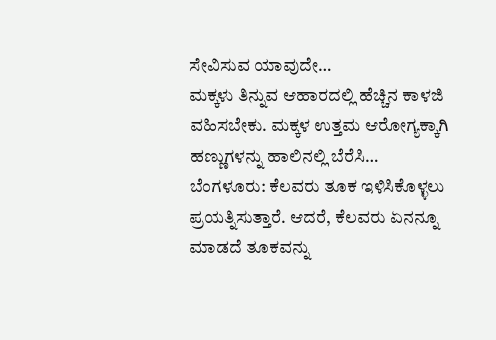ಸೇವಿಸುವ ಯಾವುದೇ…
ಮಕ್ಕಳು ತಿನ್ನುವ ಆಹಾರದಲ್ಲಿ ಹೆಚ್ಚಿನ ಕಾಳಜಿ ವಹಿಸಬೇಕು. ಮಕ್ಕಳ ಉತ್ತಮ ಆರೋಗ್ಯಕ್ಕಾಗಿ ಹಣ್ಣುಗಳನ್ನು ಹಾಲಿನಲ್ಲಿ ಬೆರೆಸಿ…
ಬೆಂಗಳೂರು: ಕೆಲವರು ತೂಕ ಇಳಿಸಿಕೊಳ್ಳಲು ಪ್ರಯತ್ನಿಸುತ್ತಾರೆ. ಆದರೆ, ಕೆಲವರು ಏನನ್ನೂ ಮಾಡದೆ ತೂಕವನ್ನು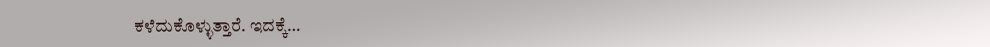ಕಳೆದುಕೊಳ್ಳುತ್ತಾರೆ. ಇದಕ್ಕೆ…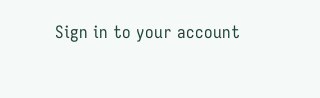Sign in to your account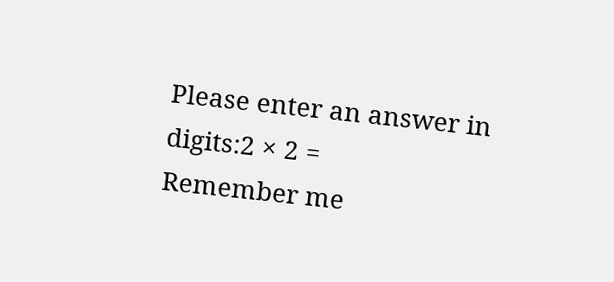Please enter an answer in digits:2 × 2 =
Remember me